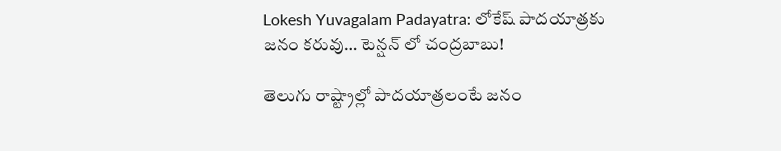Lokesh Yuvagalam Padayatra: లోకేష్ పాదయాత్రకు జనం కరువు… టెన్షన్ లో చంద్రబాబు!

తెలుగు రాష్ట్రాల్లో పాదయాత్రలంటే జనం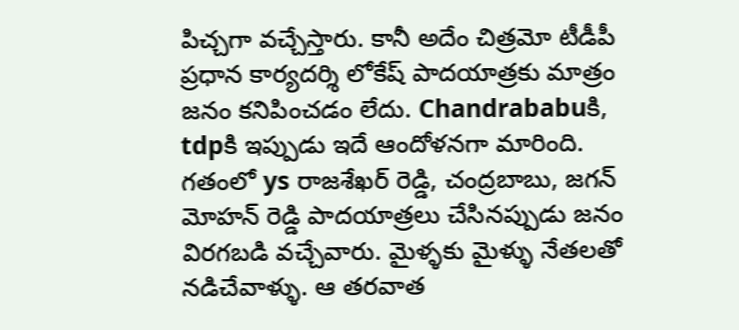పిచ్చగా వచ్చేస్తారు. కానీ అదేం చిత్రమో టీడీపీ ప్రధాన కార్యదర్శి లోకేష్ పాదయాత్రకు మాత్రం జనం కనిపించడం లేదు. Chandrababuకి, tdpకి ఇప్పుడు ఇదే ఆందోళనగా మారింది. గతంలో ys రాజశేఖర్ రెడ్డి, చంద్రబాబు, జగన్ మోహన్ రెడ్డి పాదయాత్రలు చేసినప్పుడు జనం విరగబడి వచ్చేవారు. మైళ్ళకు మైళ్ళు నేతలతో నడిచేవాళ్ళు. ఆ తరవాత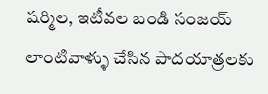షర్మిల, ఇటీవల బండి సంజయ్ లాంటివాళ్ళు చేసిన పాదయాత్రలకు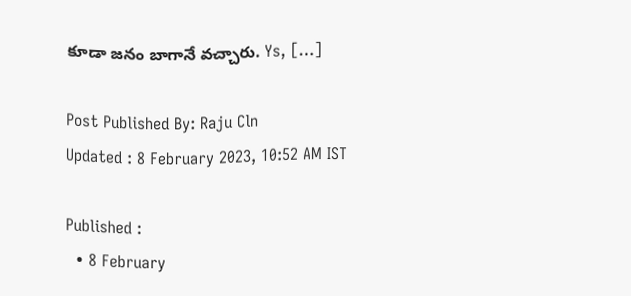కూడా జనం బాగానే వచ్చారు. Ys, […]

Post Published By: Raju Cln
Updated : 8 February 2023, 10:52 AM IST

Published :
  • 8 February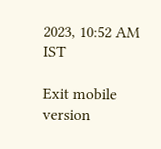2023, 10:52 AM IST

Exit mobile version